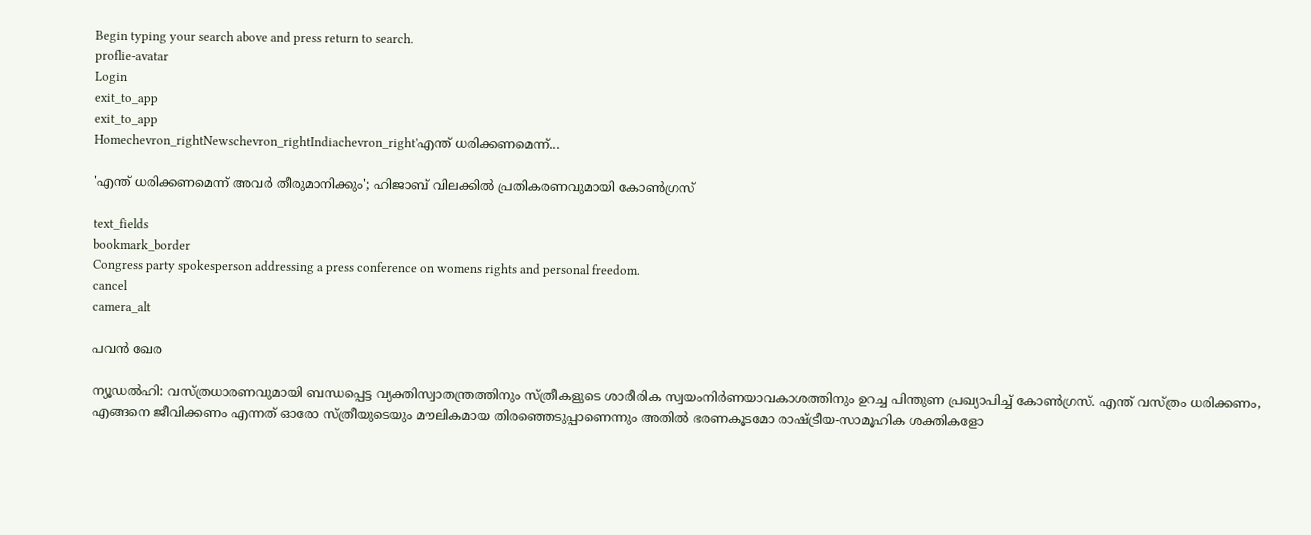Begin typing your search above and press return to search.
proflie-avatar
Login
exit_to_app
exit_to_app
Homechevron_rightNewschevron_rightIndiachevron_right'എന്ത് ധരിക്കണമെന്ന്...

'എന്ത് ധരിക്കണമെന്ന് അവർ തീരുമാനിക്കും'; ഹിജാബ് വിലക്കിൽ പ്രതികരണവുമായി കോൺഗ്രസ്

text_fields
bookmark_border
Congress party spokesperson addressing a press conference on womens rights and personal freedom.
cancel
camera_alt

പവൻ ഖേര

ന്യൂഡൽഹി: വസ്ത്രധാരണവുമായി ബന്ധപ്പെട്ട വ്യക്തിസ്വാതന്ത്രത്തിനും സ്ത്രീകളുടെ ശാരീരിക സ്വയംനിർണയാവകാശത്തിനും ഉറച്ച പിന്തുണ പ്രഖ്യാപിച്ച് കോൺഗ്രസ്. എന്ത് വസ്ത്രം ധരിക്കണം, എങ്ങനെ ജീവിക്കണം എന്നത് ഓരോ സ്ത്രീയുടെയും മൗലികമായ തിരഞ്ഞെടുപ്പാണെന്നും അതിൽ ഭരണകൂടമോ രാഷ്ട്രീയ-സാമൂഹിക ശക്തികളോ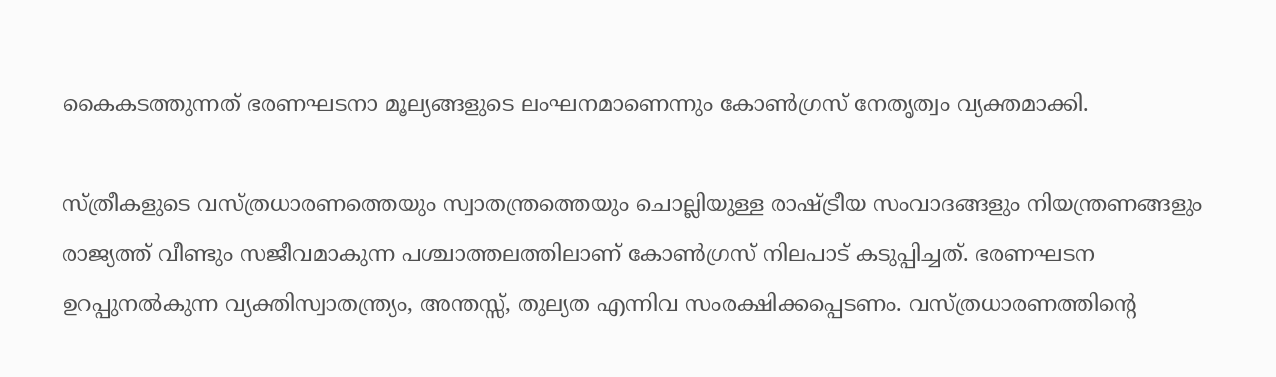കൈകടത്തുന്നത് ഭരണഘടനാ മൂല്യങ്ങളുടെ ലംഘനമാണെന്നും കോൺഗ്രസ് നേതൃത്വം വ്യക്തമാക്കി.

സ്ത്രീകളുടെ വസ്ത്രധാരണത്തെയും സ്വാതന്ത്രത്തെയും ചൊല്ലിയുള്ള രാഷ്ട്രീയ സംവാദങ്ങളും നിയന്ത്രണങ്ങളും രാജ്യത്ത് വീണ്ടും സജീവമാകുന്ന പശ്ചാത്തലത്തിലാണ് കോൺഗ്രസ് നിലപാട് കടുപ്പിച്ചത്. ഭരണഘടന ഉറപ്പുനൽകുന്ന വ്യക്തിസ്വാതന്ത്ര്യം, അന്തസ്സ്, തുല്യത എന്നിവ സംരക്ഷിക്കപ്പെടണം. വസ്ത്രധാരണത്തിന്റെ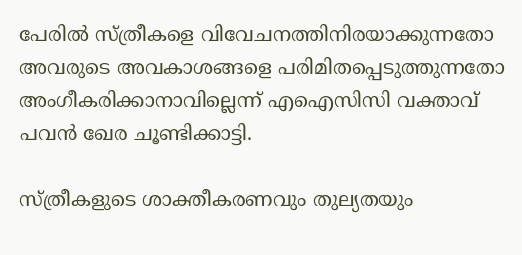പേരിൽ സ്ത്രീകളെ വിവേചനത്തിനിരയാക്കുന്നതോ അവരുടെ അവകാശങ്ങളെ പരിമിതപ്പെടുത്തുന്നതോ അംഗീകരിക്കാനാവില്ലെന്ന് എഐസിസി വക്താവ് പവൻ ഖേര ചൂണ്ടിക്കാട്ടി.

സ്ത്രീകളുടെ ശാക്തീകരണവും തുല്യതയും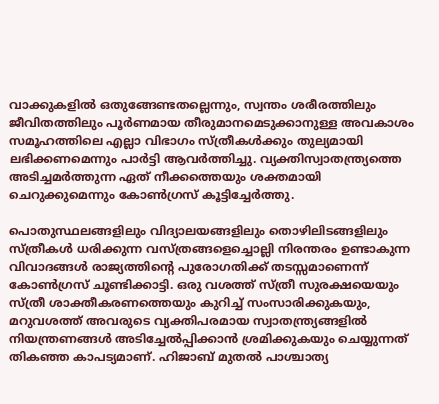വാക്കുകളിൽ ഒതുങ്ങേണ്ടതല്ലെന്നും, സ്വന്തം ശരീരത്തിലും ജീവിതത്തിലും പൂർണമായ തീരുമാനമെടുക്കാനുള്ള അവകാശം സമൂഹത്തിലെ എല്ലാ വിഭാഗം സ്ത്രീകൾക്കും തുല്യമായി ലഭിക്കണമെന്നും പാർട്ടി ആവർത്തിച്ചു. വ്യക്തിസ്വാതന്ത്ര്യത്തെ അടിച്ചമർത്തുന്ന ഏത് നീക്കത്തെയും ശക്തമായി ചെറുക്കുമെന്നും കോൺഗ്രസ് കൂട്ടിച്ചേർത്തു.

പൊതുസ്ഥലങ്ങളിലും വിദ്യാലയങ്ങളിലും തൊഴിലിടങ്ങളിലും സ്ത്രീകൾ ധരിക്കുന്ന വസ്ത്രങ്ങളെച്ചൊല്ലി നിരന്തരം ഉണ്ടാകുന്ന വിവാദങ്ങൾ രാജ്യത്തിന്റെ പുരോഗതിക്ക് തടസ്സമാണെന്ന് കോൺഗ്രസ് ചൂണ്ടിക്കാട്ടി. ഒരു വശത്ത് സ്ത്രീ സുരക്ഷയെയും സ്ത്രീ ശാക്തീകരണത്തെയും കുറിച്ച് സംസാരിക്കുകയും, മറുവശത്ത് അവരുടെ വ്യക്തിപരമായ സ്വാതന്ത്ര്യങ്ങളിൽ നിയന്ത്രണങ്ങൾ അടിച്ചേൽപ്പിക്കാൻ ശ്രമിക്കുകയും ചെയ്യുന്നത് തികഞ്ഞ കാപട്യമാണ്. ഹിജാബ് മുതൽ പാശ്ചാത്യ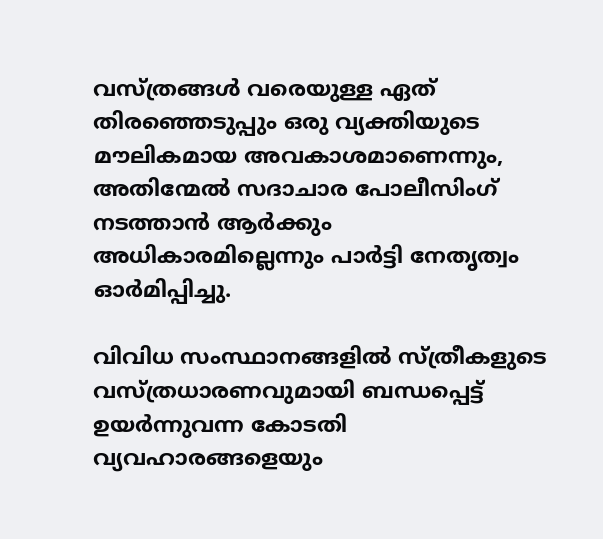വസ്ത്രങ്ങൾ വരെയുള്ള ഏത് തിരഞ്ഞെടുപ്പും ഒരു വ്യക്തിയുടെ മൗലികമായ അവകാശമാണെന്നും, അതിന്മേൽ സദാചാര പോലീസിംഗ് നടത്താൻ ആർക്കും അധികാരമില്ലെന്നും പാർട്ടി നേതൃത്വം ഓർമിപ്പിച്ചു.

വിവിധ സംസ്ഥാനങ്ങളിൽ സ്ത്രീകളുടെ വസ്ത്രധാരണവുമായി ബന്ധപ്പെട്ട് ഉയർന്നുവന്ന കോടതി വ്യവഹാരങ്ങളെയും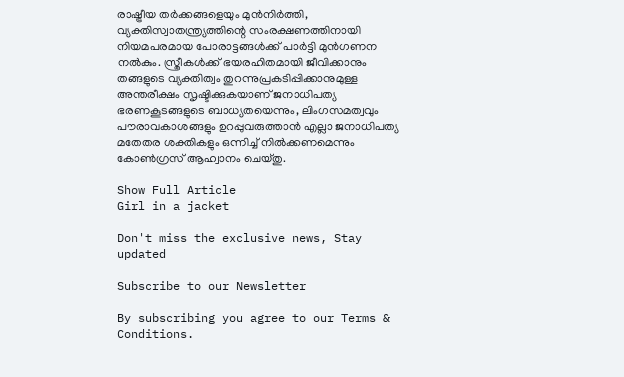രാഷ്ട്രീയ തർക്കങ്ങളെയും മുൻനിർത്തി, വ്യക്തിസ്വാതന്ത്ര്യത്തിന്റെ സംരക്ഷണത്തിനായി നിയമപരമായ പോരാട്ടങ്ങൾക്ക് പാർട്ടി മുൻഗണന നൽകും. സ്ത്രീകൾക്ക് ഭയരഹിതമായി ജീവിക്കാനും തങ്ങളുടെ വ്യക്തിത്വം തുറന്നുപ്രകടിപ്പിക്കാനുമുള്ള അന്തരീക്ഷം സൃഷ്ടിക്കുകയാണ് ജനാധിപത്യ ഭരണകൂടങ്ങളുടെ ബാധ്യതയെന്നും, ലിംഗസമത്വവും പൗരാവകാശങ്ങളും ഉറപ്പുവരുത്താൻ എല്ലാ ജനാധിപത്യ മതേതര ശക്തികളും ഒന്നിച്ച് നിൽക്കണമെന്നും കോൺഗ്രസ് ആഹ്വാനം ചെയ്തു.

Show Full Article
Girl in a jacket

Don't miss the exclusive news, Stay updated

Subscribe to our Newsletter

By subscribing you agree to our Terms & Conditions.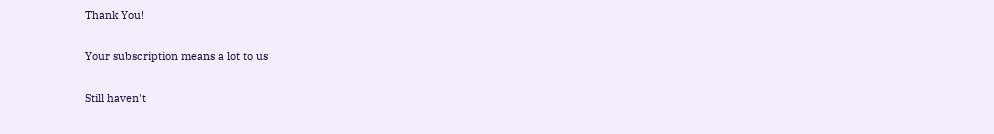Thank You!

Your subscription means a lot to us

Still haven't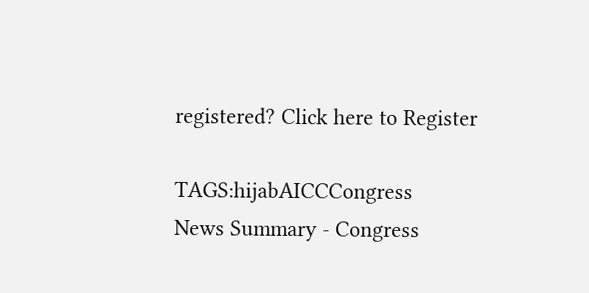registered? Click here to Register

TAGS:hijabAICCCongress
News Summary - Congress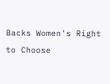Backs Women's Right to Choose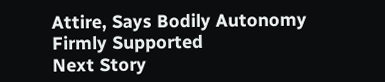Attire, Says Bodily Autonomy Firmly Supported
Next Story